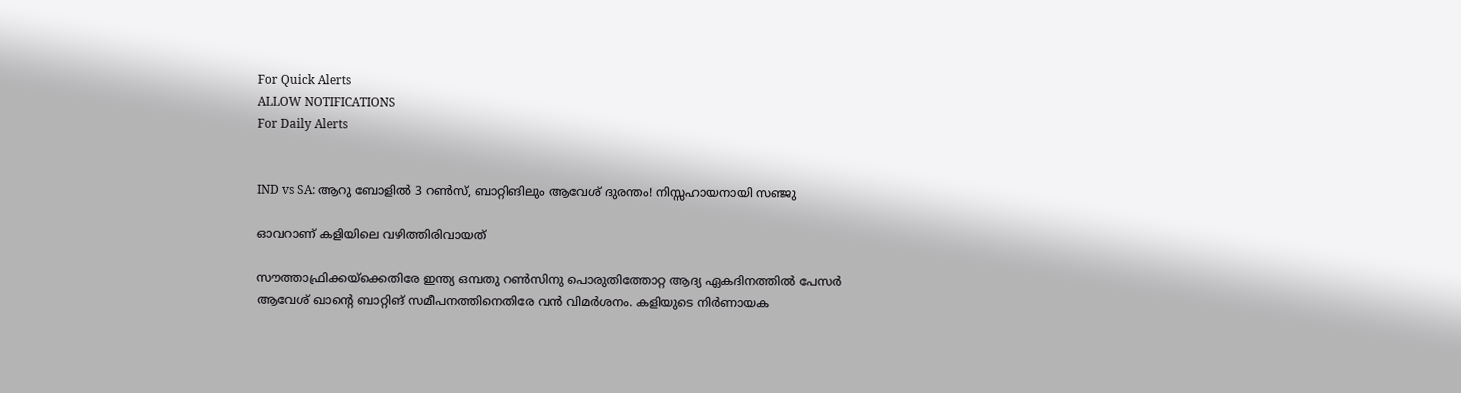For Quick Alerts
ALLOW NOTIFICATIONS
For Daily Alerts


IND vs SA: ആറു ബോളില്‍ 3 റണ്‍സ്, ബാറ്റിങിലും ആവേശ് ദുരന്തം! നിസ്സഹായനായി സഞ്ജു

ഓവറാണ് കളിയിലെ വഴിത്തിരിവായത്

സൗത്താഫ്രിക്കയ്‌ക്കെതിരേ ഇന്ത്യ ഒമ്പതു റണ്‍സിനു പൊരുതിത്തോറ്റ ആദ്യ ഏകദിനത്തില്‍ പേസര്‍ ആവേശ് ഖാന്റെ ബാറ്റിങ് സമീപനത്തിനെതിരേ വന്‍ വിമര്‍ശനം. കളിയുടെ നിര്‍ണായക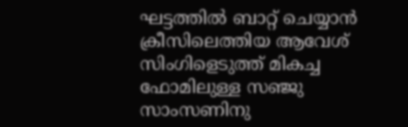ഘട്ടത്തില്‍ ബാറ്റ് ചെയ്യാന്‍ ക്രീസിലെത്തിയ ആവേശ് സിംഗിളെടുത്ത് മികച്ച ഫോമിലുള്ള സഞ്ജു സാംസണിനു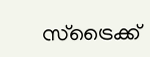സ്‌ട്രൈക്ക്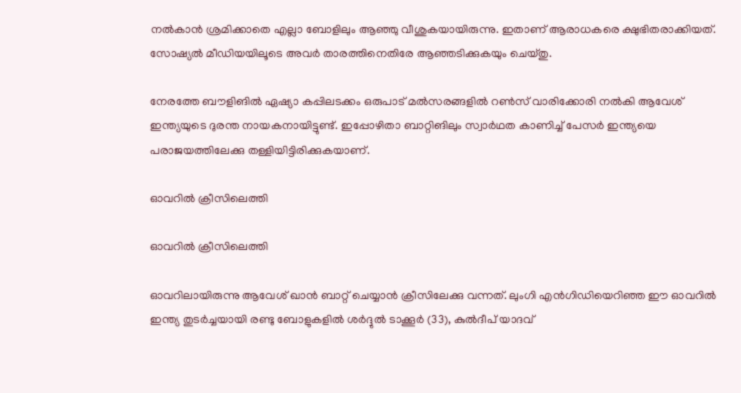നല്‍കാന്‍ ശ്രമിക്കാതെ എല്ലാ ബോളിലും ആഞ്ഞു വീശുകയായിരുന്നു. ഇതാണ് ആരാധകരെ ക്ഷുഭിതരാക്കിയത്. സോഷ്യല്‍ മീഡിയയിലൂടെ അവര്‍ താരത്തിനെതിരേ ആഞ്ഞടിക്കുകയും ചെയ്തു.

നേരത്തേ ബൗളിങില്‍ ഏഷ്യാ കപ്പിലടക്കം ഒരുപാട് മല്‍സരങ്ങളില്‍ റണ്‍സ് വാരിക്കോരി നല്‍കി ആവേശ് ഇന്ത്യയുടെ ദുരന്ത നായകനായിട്ടുണ്ട്. ഇപ്പോഴിതാ ബാറ്റിങിലും സ്വാര്‍ഥത കാണിച്ച് പേസര്‍ ഇന്ത്യയെ പരാജയത്തിലേക്കു തള്ളിയിട്ടിരിക്കുകയാണ്.

ഓവറില്‍ ക്രീസിലെത്തി

ഓവറില്‍ ക്രീസിലെത്തി

ഓവറിലായിരുന്നു ആവേശ് ഖാന്‍ ബാറ്റ് ചെയ്യാന്‍ ക്രീസിലേക്കു വന്നത്. ലുംഗി എന്‍ഗിഡിയെറിഞ്ഞ ഈ ഓവറില്‍ ഇന്ത്യ തുടര്‍ച്ചയായി രണ്ടു ബോളുകളില്‍ ശര്‍ദ്ദുല്‍ ടാക്കൂര്‍ (33), കുല്‍ദീപ് യാദവ്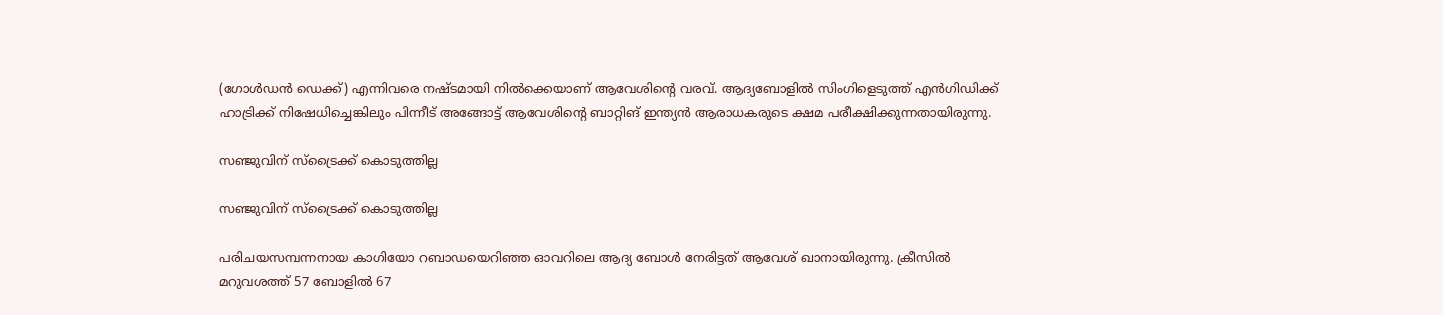(ഗോള്‍ഡന്‍ ഡെക്ക്) എന്നിവരെ നഷ്ടമായി നില്‍ക്കെയാണ് ആവേശിന്റെ വരവ്. ആദ്യബോളില്‍ സിംഗിളെടുത്ത് എന്‍ഗിഡിക്ക് ഹാട്രിക്ക് നിഷേധിച്ചെങ്കിലും പിന്നീട് അങ്ങോട്ട് ആവേശിന്റെ ബാറ്റിങ് ഇന്ത്യന്‍ ആരാധകരുടെ ക്ഷമ പരീക്ഷിക്കുന്നതായിരുന്നു.

സഞ്ജുവിന് സ്ട്രൈക്ക് കൊടുത്തില്ല

സഞ്ജുവിന് സ്ട്രൈക്ക് കൊടുത്തില്ല

പരിചയസമ്പന്നനായ കാഗിയോ റബാഡയെറിഞ്ഞ ഓവറിലെ ആദ്യ ബോള്‍ നേരിട്ടത് ആവേശ് ഖാനായിരുന്നു. ക്രീസില്‍ മറുവശത്ത് 57 ബോളില്‍ 67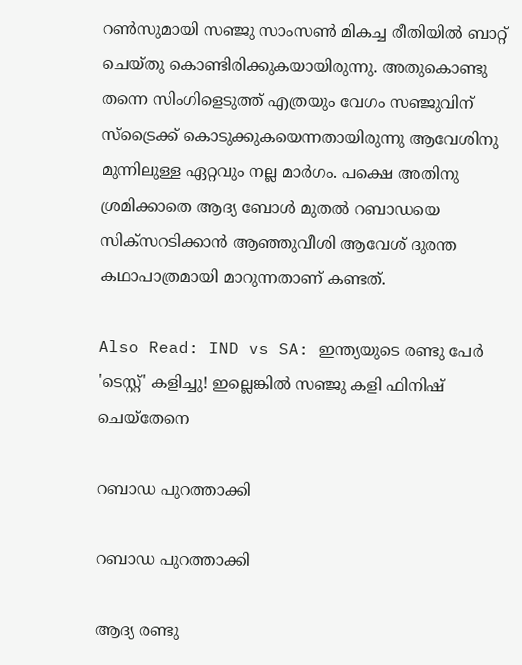റണ്‍സുമായി സഞ്ജു സാംസണ്‍ മികച്ച രീതിയില്‍ ബാറ്റ് ചെയ്തു കൊണ്ടിരിക്കുകയായിരുന്നു. അതുകൊണ്ടു തന്നെ സിംഗിളെടുത്ത് എത്രയും വേഗം സഞ്ജുവിന് സ്‌ട്രൈക്ക് കൊടുക്കുകയെന്നതായിരുന്നു ആവേശിനു മുന്നിലുള്ള ഏറ്റവും നല്ല മാര്‍ഗം. പക്ഷെ അതിനു ശ്രമിക്കാതെ ആദ്യ ബോള്‍ മുതല്‍ റബാഡയെ സിക്‌സറടിക്കാന്‍ ആഞ്ഞുവീശി ആവേശ് ദുരന്ത കഥാപാത്രമായി മാറുന്നതാണ് കണ്ടത്.

Also Read: IND vs SA: ഇന്ത്യയുടെ രണ്ടു പേര്‍ 'ടെസ്റ്റ്' കളിച്ചു! ഇല്ലെങ്കില്‍ സഞ്ജു കളി ഫിനിഷ് ചെയ്‌തേനെ

റബാ‍ഡ പുറത്താക്കി

റബാ‍ഡ പുറത്താക്കി

ആദ്യ രണ്ടു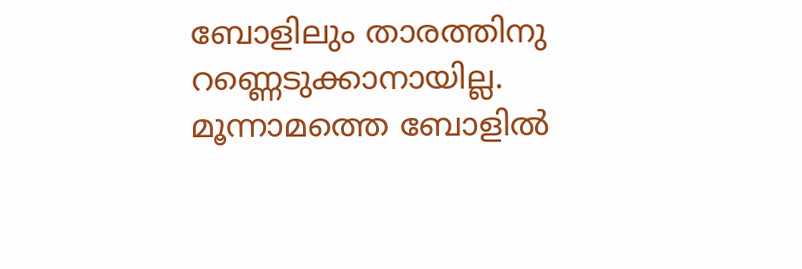ബോളിലും താരത്തിനു റണ്ണെടുക്കാനായില്ല. മൂന്നാമത്തെ ബോളില്‍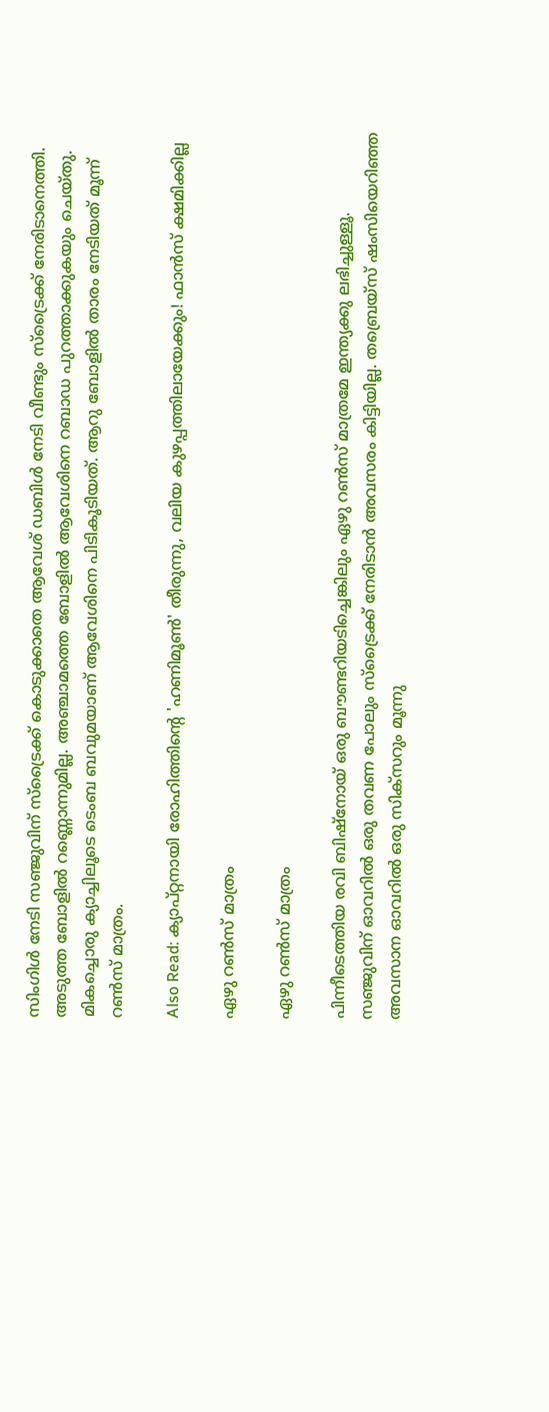സിംഗിള്‍ നേടി സഞ്ജുവിന് സ്‌ട്രൈക്ക് കൊടുക്കാതെ ആവേശ് ഡബിള്‍ നേടി വീണ്ടും സ്‌ട്രൈക്ക് നേരിടാനെത്തി. അടുത്ത ബോളില്‍ റണ്ണൊന്നുമില്ല. അഞ്ചാമത്തെ ബോളില്‍ ആവേശിനെ റബാഡ പുറത്താക്കുകയും ചെയ്തു. മികച്ചൊരു ക്യാച്ചിലൂടെ ടെംബ ബവുമയാണ് ആവേശിനെ പിടികൂടിയത്. ആറു ബോളില്‍ താരം നേടിയത് മൂന്ന് റണ്‍സ് മാത്രം.

Also Read: ക്യാപ്റ്റനായി രോഹിത്തിന്റെ 'ഹണിമൂണ്‍' തീരുന്നു, വലിയ കുഴപ്പത്തിലായേക്കും! ഫാന്‍സ് ക്ഷമിക്കില്ല

ഏഴു റണ്‍സ് മാത്രം

ഏഴു റണ്‍സ് മാത്രം

പിന്നീടെത്തിയ രവി ബിഷ്‌നോയ് ഒരു ബൗണ്ടറിയടിച്ചെങ്കിലും ഏഴു റണ്‍സ് മാത്രമേ ഇന്ത്യക്കു ലഭിച്ചുള്ളൂ. സഞ്ജുവിന് ഓവറില്‍ ഒരു തവണ പോലും സ്‌ട്രൈക്ക് നേരിടാന്‍ അവസരം കിട്ടിയില്ല. തബ്രെയ്‌സ് ഷംസിയെറിഞ്ഞ അവസാന ഓവറില്‍ ഒരു സിക്‌സറും മൂന്നു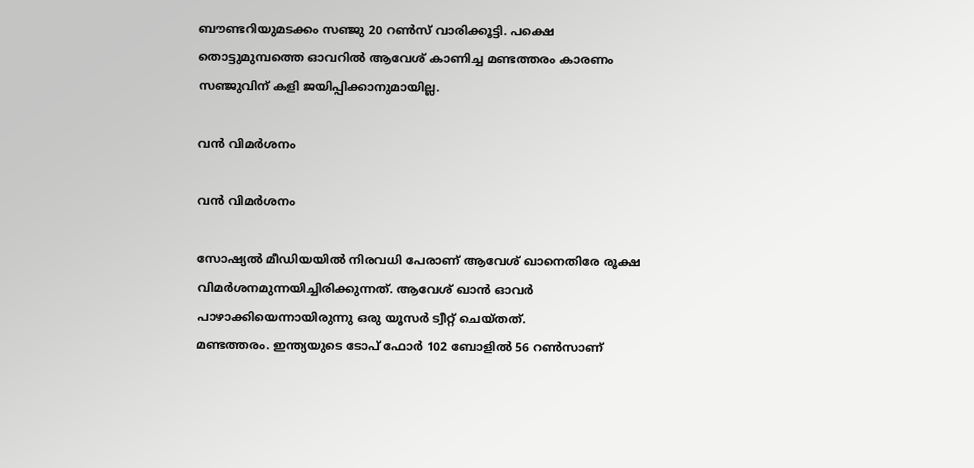ബൗണ്ടറിയുമടക്കം സഞ്ജു 20 റണ്‍സ് വാരിക്കൂട്ടി. പക്ഷെ തൊട്ടുമുമ്പത്തെ ഓവറില്‍ ആവേശ് കാണിച്ച മണ്ടത്തരം കാരണം സഞ്ജുവിന് കളി ജയിപ്പിക്കാനുമായില്ല.

വന്‍ വിമര്‍ശനം

വന്‍ വിമര്‍ശനം

സോഷ്യല്‍ മീഡിയയില്‍ നിരവധി പേരാണ് ആവേശ് ഖാനെതിരേ രൂക്ഷ വിമര്‍ശനമുന്നയിച്ചിരിക്കുന്നത്. ആവേശ് ഖാന്‍ ഓവര്‍ പാഴാക്കിയെന്നായിരുന്നു ഒരു യൂസര്‍ ട്വീറ്റ് ചെയ്തത്.
മണ്ടത്തരം. ഇന്ത്യയുടെ ടോപ് ഫോര്‍ 102 ബോളില്‍ 56 റണ്‍സാണ്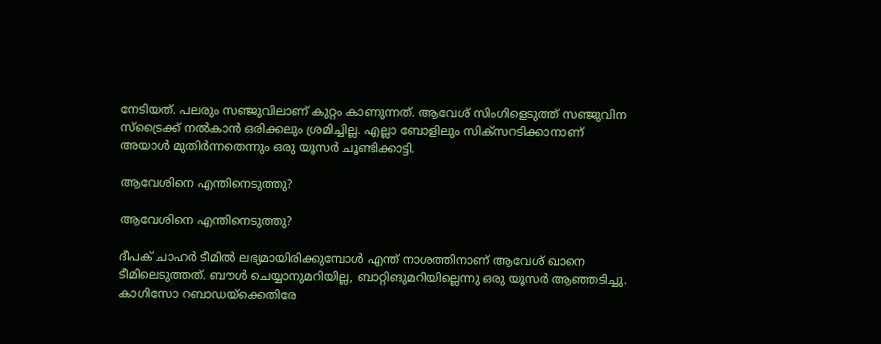നേടിയത്. പലരും സഞ്ജുവിലാണ് കുറ്റം കാണുന്നത്. ആവേശ് സിംഗിളെടുത്ത് സഞ്ജുവിന സ്‌ട്രൈക്ക് നല്‍കാന്‍ ഒരിക്കലും ശ്രമിച്ചില്ല. എല്ലാ ബോളിലും സിക്‌സറടിക്കാനാണ് അയാള്‍ മുതിര്‍ന്നതെന്നും ഒരു യൂസര്‍ ചൂണ്ടിക്കാട്ടി.

ആവേശിനെ എന്തിനെടുത്തു?

ആവേശിനെ എന്തിനെടുത്തു?

ദീപക് ചാഹര്‍ ടീമില്‍ ലഭ്യമായിരിക്കുമ്പോള്‍ എന്ത് നാശത്തിനാണ് ആവേശ് ഖാനെ ടീമിലെടുത്തത്. ബൗള്‍ ചെയ്യാനുമറിയില്ല, ബാറ്റിങുമറിയില്ലെന്നു ഒരു യൂസര്‍ ആഞ്ഞടിച്ചു.
കാഗിസോ റബാഡയ്‌ക്കെതിരേ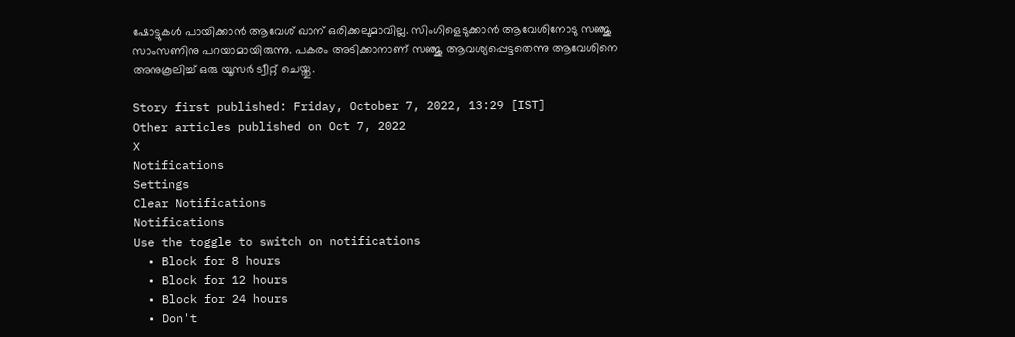ഷോട്ടുകള്‍ പായിക്കാന്‍ ആവേശ് ഖാന് ഒരിക്കലുമാവില്ല. സിംഗിളെടുക്കാന്‍ ആവേശിനോടു സഞ്ജു സാംസണിനു പറയാമായിരുന്നു. പകരം അടിക്കാനാണ് സഞ്ജു ആവശ്യപ്പെട്ടതെന്നു ആവേശിനെ അനുകൂലിച്ച് ഒരു യൂസര്‍ ട്വീറ്റ് ചെയ്തു.

Story first published: Friday, October 7, 2022, 13:29 [IST]
Other articles published on Oct 7, 2022
X
Notifications
Settings
Clear Notifications
Notifications
Use the toggle to switch on notifications
  • Block for 8 hours
  • Block for 12 hours
  • Block for 24 hours
  • Don't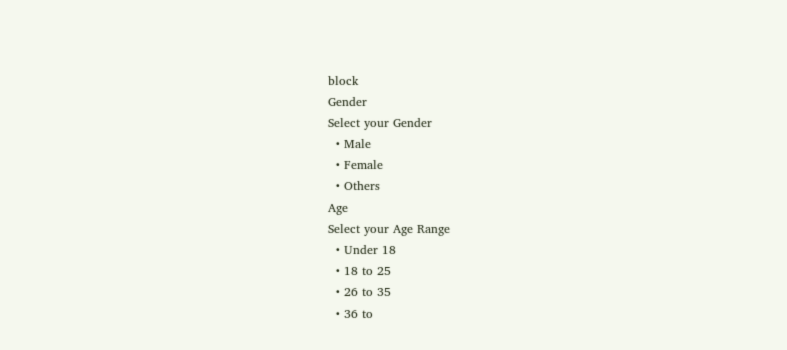block
Gender
Select your Gender
  • Male
  • Female
  • Others
Age
Select your Age Range
  • Under 18
  • 18 to 25
  • 26 to 35
  • 36 to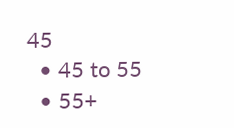45
  • 45 to 55
  • 55+